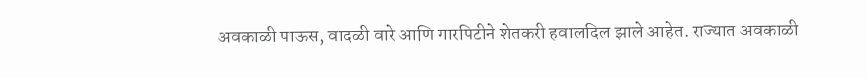अवकाळी पाऊस, वादळी वारे आणि गारपिटीने शेतकरी हवालदिल झाले आहेत. राज्यात अवकाळी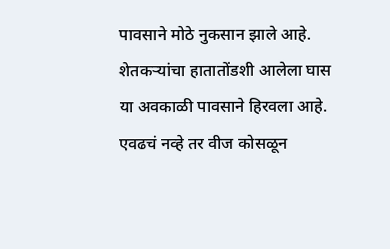पावसाने मोठे नुकसान झाले आहे. शेतकऱ्यांचा हातातोंडशी आलेला घास या अवकाळी पावसाने हिरवला आहे. एवढचं नव्हे तर वीज कोसळून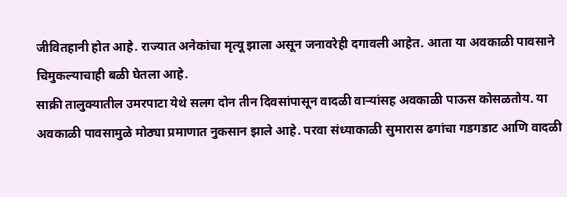जीवितहानी होत आहे. राज्यात अनेकांचा मृत्यू झाला असून जनावरेही दगावली आहेत. आता या अवकाळी पावसाने चिमुकल्याचाही बळी घेतला आहे.
साक्री तालुक्यातील उमरपाटा येथे सलग दोन तीन दिवसांपासून वादळी वाऱ्यांसह अवकाळी पाऊस कोसळतोय. या अवकाळी पावसामुळे मोठ्या प्रमाणात नुकसान झाले आहे. परवा संध्याकाळी सुमारास ढगांचा गडगडाट आणि वादळी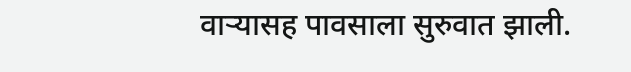वाऱ्यासह पावसाला सुरुवात झाली.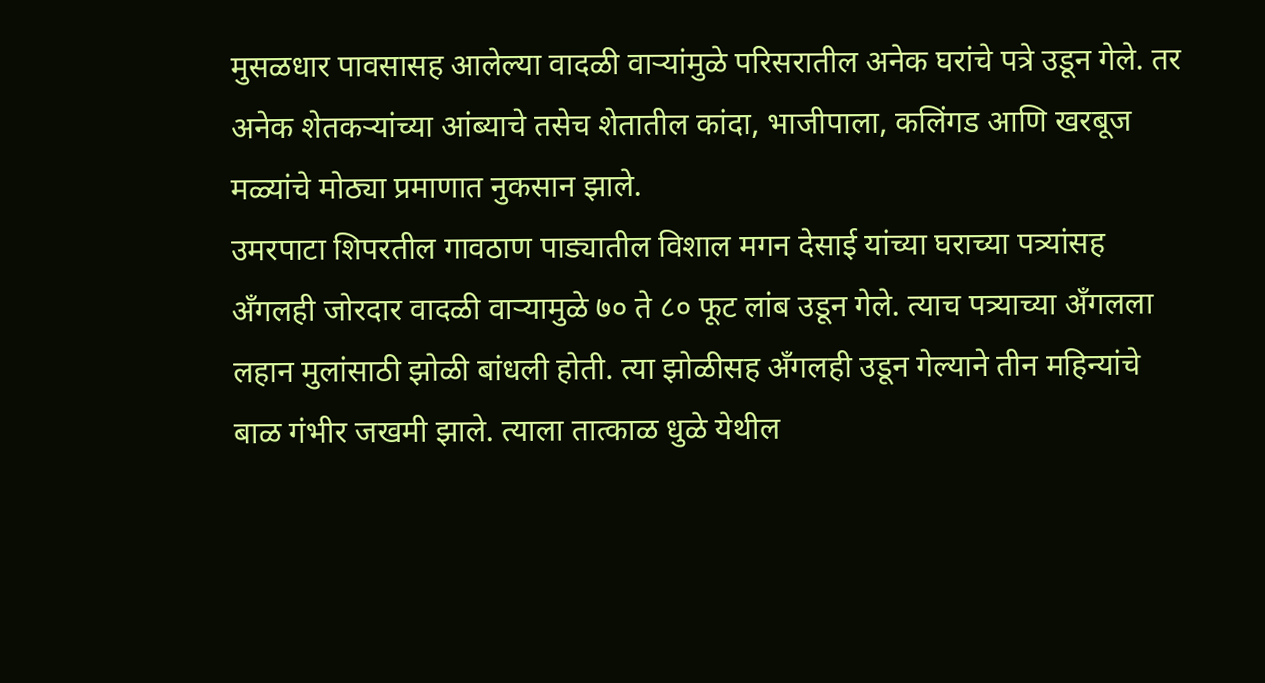मुसळधार पावसासह आलेल्या वादळी वाऱ्यांमुळे परिसरातील अनेक घरांचे पत्रे उडून गेले. तर अनेक शेतकऱ्यांच्या आंब्याचे तसेच शेतातील कांदा, भाजीपाला, कलिंगड आणि खरबूज मळ्यांचे मोठ्या प्रमाणात नुकसान झाले.
उमरपाटा शिपरतील गावठाण पाड्यातील विशाल मगन देसाई यांच्या घराच्या पत्र्यांसह अँगलही जोरदार वादळी वाऱ्यामुळे ७० ते ८० फूट लांब उडून गेले. त्याच पत्र्याच्या अँगलला लहान मुलांसाठी झोळी बांधली होती. त्या झोळीसह अँगलही उडून गेल्याने तीन महिन्यांचे बाळ गंभीर जखमी झाले. त्याला तात्काळ धुळे येथील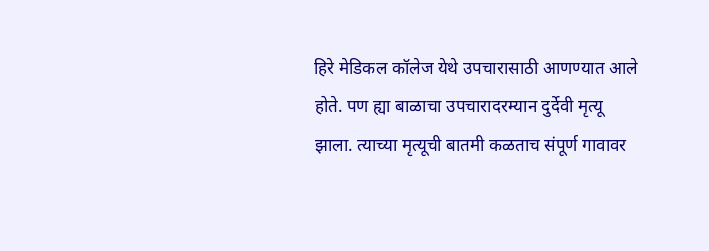हिरे मेडिकल कॉलेज येथे उपचारासाठी आणण्यात आले होते. पण ह्या बाळाचा उपचारादरम्यान दुर्देवी मृत्यू झाला. त्याच्या मृत्यूची बातमी कळताच संपूर्ण गावावर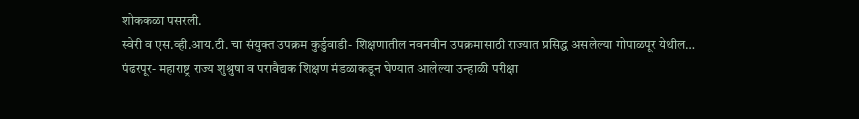शोककळा पसरली.
स्वेरी व एस.व्ही.आय.टी. चा संयुक्त उपक्रम कुर्डुवाडी- शिक्षणातील नवनवीन उपक्रमासाठी राज्यात प्रसिद्ध असलेल्या गोपाळपूर येथील…
पंढरपूर- महाराष्ट्र राज्य शुश्रुषा व परावैद्यक शिक्षण मंडळाकडून घेण्यात आलेल्या उन्हाळी परीक्षा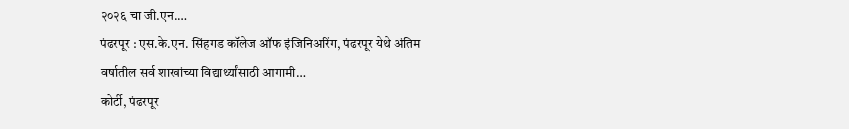२०२६ चा जी.एन.…
पंढरपूर : एस.के.एन. सिंहगड कॉलेज ऑफ इंजिनिअरिंग, पंढरपूर येथे अंतिम वर्षातील सर्व शाखांच्या विद्यार्थ्यांसाठी आगामी…
कोर्टी, पंढरपूर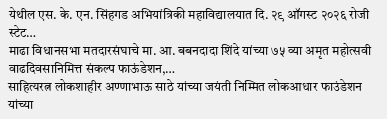येथील एस. के. एन. सिंहगड अभियांत्रिकी महाविद्यालयात दि. २९ ऑगस्ट २०२६ रोजी स्टेट…
माढा विधानसभा मतदारसंघाचे मा. आ. बबनदादा शिंदे यांच्या ७५ व्या अमृत महोत्सवी वाढदिवसानिमित्त संकल्प फाऊंडेशन,…
साहित्यरत्न लोकशाहीर अण्णाभाऊ साठे यांच्या जयंती निम्मित लोकआधार फाउंडेशन यांच्या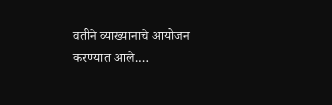वतीने व्याख्यानाचे आयोजन करण्यात आले.…